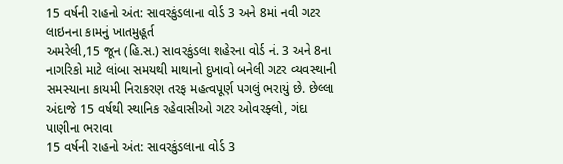15 વર્ષની રાહનો અંત: સાવરકુંડલાના વોર્ડ 3 અને 8માં નવી ગટર લાઇનના કામનું ખાતમુહૂર્ત
અમરેલી,15 જૂન (હિ.સ.) સાવરકુંડલા શહેરના વોર્ડ નં. 3 અને 8ના નાગરિકો માટે લાંબા સમયથી માથાનો દુખાવો બનેલી ગટર વ્યવસ્થાની સમસ્યાના કાયમી નિરાકરણ તરફ મહત્વપૂર્ણ પગલું ભરાયું છે. છેલ્લા અંદાજે 15 વર્ષથી સ્થાનિક રહેવાસીઓ ગટર ઓવરફ્લો, ગંદા પાણીના ભરાવા
15 વર્ષની રાહનો અંત: સાવરકુંડલાના વોર્ડ 3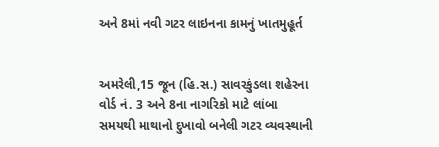અને 8માં નવી ગટર લાઇનના કામનું ખાતમુહૂર્ત


અમરેલી,15 જૂન (હિ.સ.) સાવરકુંડલા શહેરના વોર્ડ નં. 3 અને 8ના નાગરિકો માટે લાંબા સમયથી માથાનો દુખાવો બનેલી ગટર વ્યવસ્થાની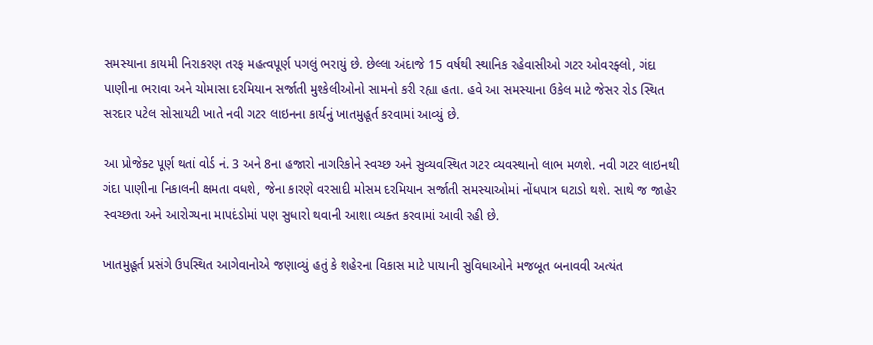સમસ્યાના કાયમી નિરાકરણ તરફ મહત્વપૂર્ણ પગલું ભરાયું છે. છેલ્લા અંદાજે 15 વર્ષથી સ્થાનિક રહેવાસીઓ ગટર ઓવરફ્લો, ગંદા પાણીના ભરાવા અને ચોમાસા દરમિયાન સર્જાતી મુશ્કેલીઓનો સામનો કરી રહ્યા હતા. હવે આ સમસ્યાના ઉકેલ માટે જેસર રોડ સ્થિત સરદાર પટેલ સોસાયટી ખાતે નવી ગટર લાઇનના કાર્યનું ખાતમુહૂર્ત કરવામાં આવ્યું છે.

આ પ્રોજેક્ટ પૂર્ણ થતાં વોર્ડ નં. 3 અને 8ના હજારો નાગરિકોને સ્વચ્છ અને સુવ્યવસ્થિત ગટર વ્યવસ્થાનો લાભ મળશે. નવી ગટર લાઇનથી ગંદા પાણીના નિકાલની ક્ષમતા વધશે, જેના કારણે વરસાદી મોસમ દરમિયાન સર્જાતી સમસ્યાઓમાં નોંધપાત્ર ઘટાડો થશે. સાથે જ જાહેર સ્વચ્છતા અને આરોગ્યના માપદંડોમાં પણ સુધારો થવાની આશા વ્યક્ત કરવામાં આવી રહી છે.

ખાતમુહૂર્ત પ્રસંગે ઉપસ્થિત આગેવાનોએ જણાવ્યું હતું કે શહેરના વિકાસ માટે પાયાની સુવિધાઓને મજબૂત બનાવવી અત્યંત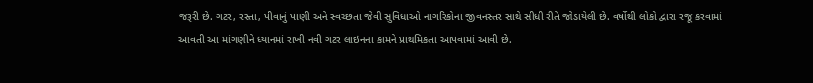જરૂરી છે. ગટર, રસ્તા, પીવાનું પાણી અને સ્વચ્છતા જેવી સુવિધાઓ નાગરિકોના જીવનસ્તર સાથે સીધી રીતે જોડાયેલી છે. વર્ષોથી લોકો દ્વારા રજૂ કરવામાં આવતી આ માંગણીને ધ્યાનમાં રાખી નવી ગટર લાઇનના કામને પ્રાથમિકતા આપવામાં આવી છે.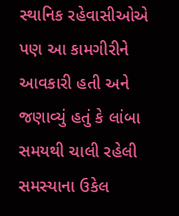સ્થાનિક રહેવાસીઓએ પણ આ કામગીરીને આવકારી હતી અને જણાવ્યું હતું કે લાંબા સમયથી ચાલી રહેલી સમસ્યાના ઉકેલ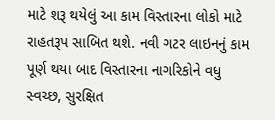માટે શરૂ થયેલું આ કામ વિસ્તારના લોકો માટે રાહતરૂપ સાબિત થશે. નવી ગટર લાઇનનું કામ પૂર્ણ થયા બાદ વિસ્તારના નાગરિકોને વધુ સ્વચ્છ, સુરક્ષિત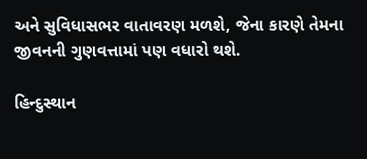અને સુવિધાસભર વાતાવરણ મળશે, જેના કારણે તેમના જીવનની ગુણવત્તામાં પણ વધારો થશે.

હિન્દુસ્થાન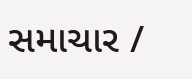સમાચાર /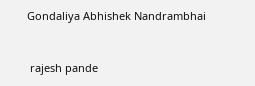Gondaliya Abhishek Nandrambhai


 rajesh pande